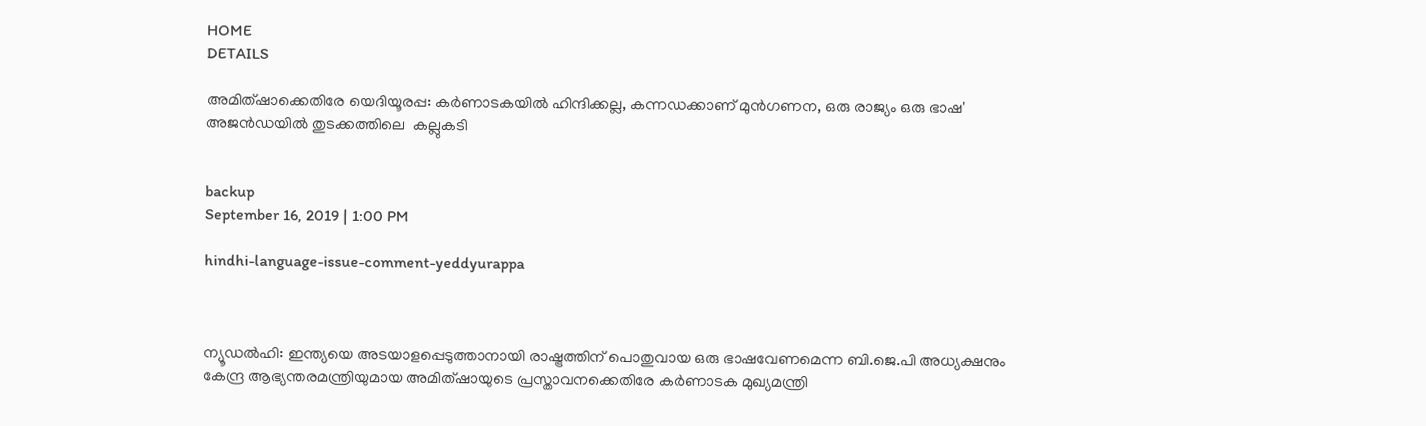HOME
DETAILS

അമിത്ഷാക്കെതിരേ യെദിയൂരപ്പ: കര്‍ണാടകയില്‍ ഹിന്ദിക്കല്ല, കന്നഡക്കാണ് മുന്‍ഗണന, ഒരു രാജ്യം ഒരു ഭാഷ'  അജന്‍ഡയില്‍ തുടക്കത്തിലെ  കല്ലുകടി


backup
September 16, 2019 | 1:00 PM

hindhi-language-issue-comment-yeddyurappa



ന്യൂഡല്‍ഹി: ഇന്ത്യയെ അടയാളപ്പെടുത്താനായി രാഷ്ട്രത്തിന് പൊതുവായ ഒരു ഭാഷവേണമെന്ന ബി.ജെ.പി അധ്യക്ഷനും കേന്ദ്ര ആഭ്യന്തരമന്ത്രിയുമായ അമിത്ഷായുടെ പ്രസ്താവനക്കെതിരേ കര്‍ണാടക മുഖ്യമന്ത്രി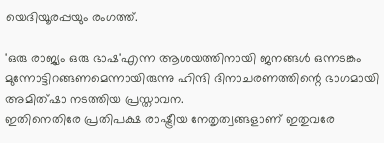യെദിയൂരപ്പയും രംഗത്ത്.

'ഒരു രാജ്യം ഒരു ഭാഷ'എന്ന ആശയത്തിനായി ജനങ്ങള്‍ ഒന്നടങ്കം മുന്നോട്ടിറങ്ങണമെന്നായിരുന്നു ഹിന്ദി ദിനാചരണത്തിന്റെ ഭാഗമായി അമിത്ഷാ നടത്തിയ പ്രസ്താവന.
ഇതിനെതിരേ പ്രതിപക്ഷ രാഷ്ട്രീയ നേതൃത്വങ്ങളാണ് ഇതുവരേ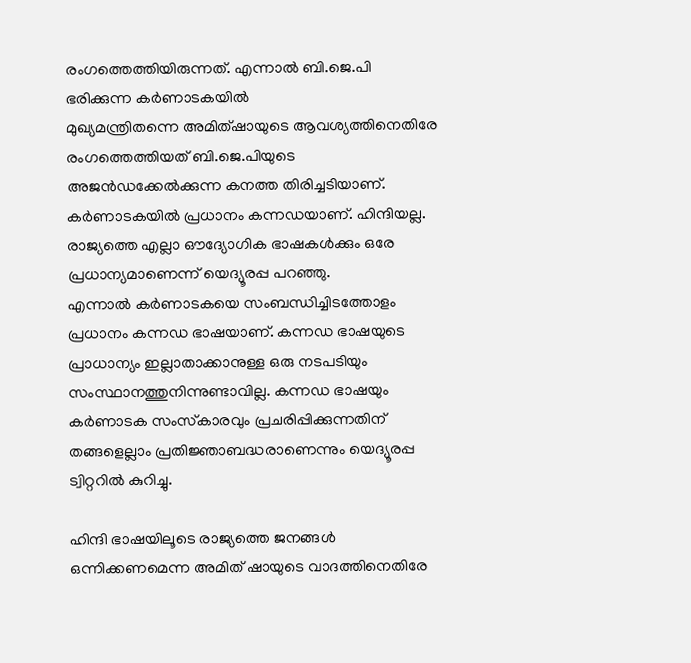രംഗത്തെത്തിയിരുന്നത്. എന്നാല്‍ ബി.ജെ.പി ഭരിക്കുന്ന കര്‍ണാടകയില്‍
മുഖ്യമന്ത്രിതന്നെ അമിത്ഷായുടെ ആവശ്യത്തിനെതിരേ രംഗത്തെത്തിയത് ബി.ജെ.പിയുടെ അജന്‍ഡക്കേല്‍ക്കുന്ന കനത്ത തിരിച്ചടിയാണ്.
കര്‍ണാടകയില്‍ പ്രധാനം കന്നഡയാണ്. ഹിന്ദിയല്ല. രാജ്യത്തെ എല്ലാ ഔദ്യോഗിക ഭാഷകള്‍ക്കും ഒരേ പ്രധാന്യമാണെന്ന് യെദ്യൂരപ്പ പറഞ്ഞു.
എന്നാല്‍ കര്‍ണാടകയെ സംബന്ധിച്ചിടത്തോളം പ്രധാനം കന്നഡ ഭാഷയാണ്. കന്നഡ ഭാഷയുടെ പ്രാധാന്യം ഇല്ലാതാക്കാനുള്ള ഒരു നടപടിയും സംസ്ഥാനത്തുനിന്നുണ്ടാവില്ല. കന്നഡ ഭാഷയും കര്‍ണാടക സംസ്‌കാരവും പ്രചരിപ്പിക്കുന്നതിന് തങ്ങളെല്ലാം പ്രതിജ്ഞാബദ്ധരാണെന്നും യെദ്യൂരപ്പ ട്വിറ്ററില്‍ കുറിച്ചു.

ഹിന്ദി ഭാഷയിലൂടെ രാജ്യത്തെ ജനങ്ങള്‍ ഒന്നിക്കണമെന്ന അമിത് ഷായുടെ വാദത്തിനെതിരേ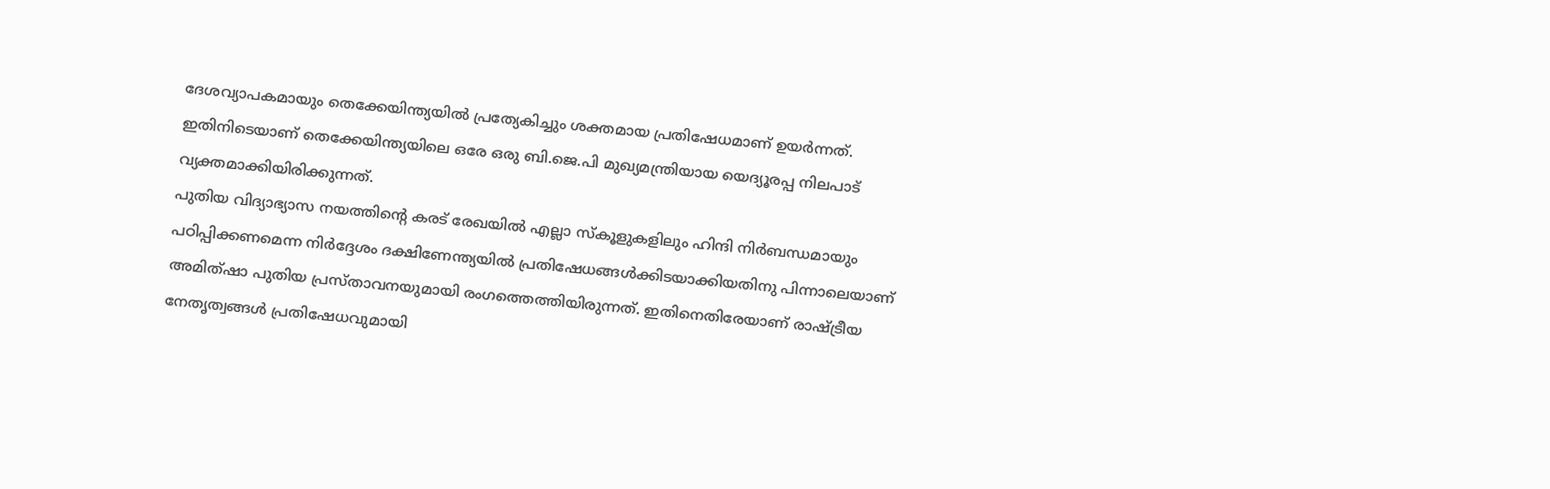ദേശവ്യാപകമായും തെക്കേയിന്ത്യയില്‍ പ്രത്യേകിച്ചും ശക്തമായ പ്രതിഷേധമാണ് ഉയര്‍ന്നത്. ഇതിനിടെയാണ് തെക്കേയിന്ത്യയിലെ ഒരേ ഒരു ബി.ജെ.പി മുഖ്യമന്ത്രിയായ യെദ്യൂരപ്പ നിലപാട് വ്യക്തമാക്കിയിരിക്കുന്നത്.
പുതിയ വിദ്യാഭ്യാസ നയത്തിന്റെ കരട് രേഖയില്‍ എല്ലാ സ്‌കൂളുകളിലും ഹിന്ദി നിര്‍ബന്ധമായും പഠിപ്പിക്കണമെന്ന നിര്‍ദ്ദേശം ദക്ഷിണേന്ത്യയില്‍ പ്രതിഷേധങ്ങള്‍ക്കിടയാക്കിയതിനു പിന്നാലെയാണ് അമിത്ഷാ പുതിയ പ്രസ്താവനയുമായി രംഗത്തെത്തിയിരുന്നത്. ഇതിനെതിരേയാണ് രാഷ്ട്രീയ നേതൃത്വങ്ങള്‍ പ്രതിഷേധവുമായി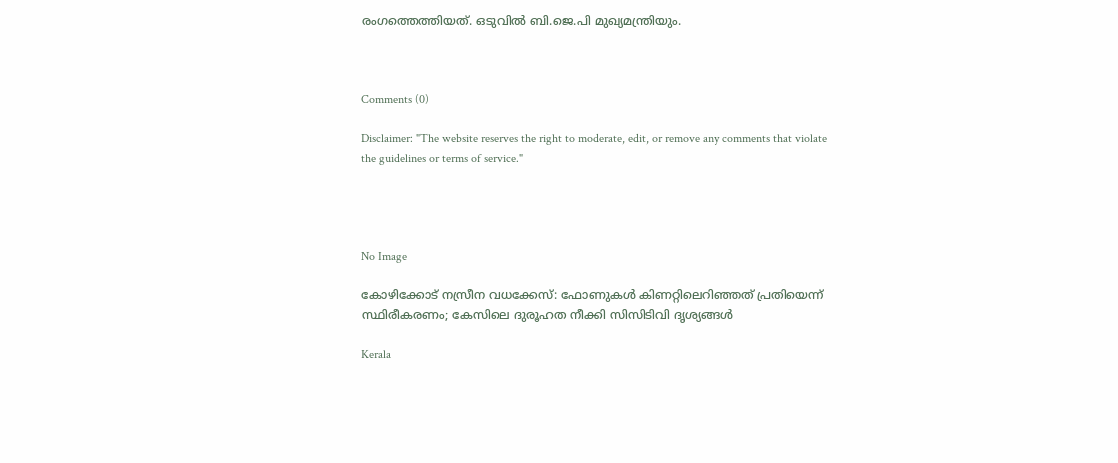രംഗത്തെത്തിയത്. ഒടുവില്‍ ബി.ജെ.പി മുഖ്യമന്ത്രിയും.



Comments (0)

Disclaimer: "The website reserves the right to moderate, edit, or remove any comments that violate the guidelines or terms of service."




No Image

കോഴിക്കോട് നസ്രീന വധക്കേസ്: ഫോണുകൾ കിണറ്റിലെറിഞ്ഞത് പ്രതിയെന്ന് സ്ഥിരീകരണം; കേസിലെ ദുരൂഹത നീക്കി സിസിടിവി ദൃശ്യങ്ങൾ

Kerala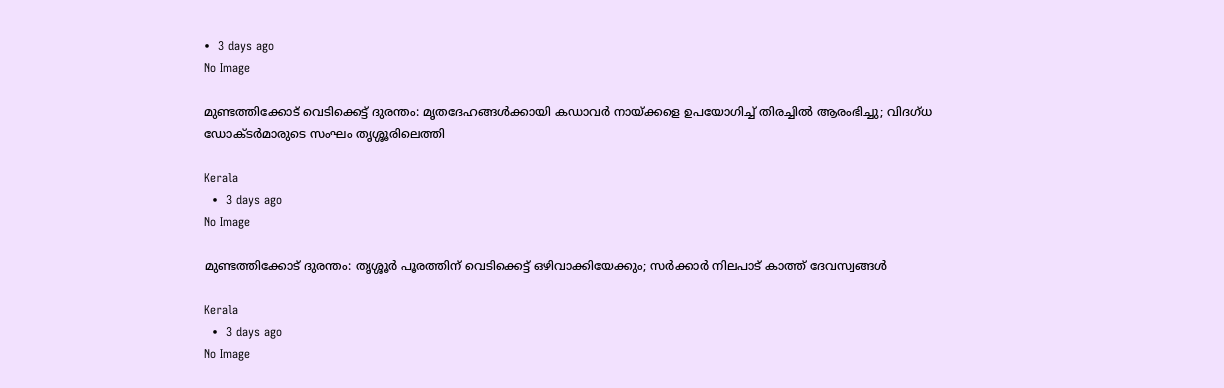•  3 days ago
No Image

മുണ്ടത്തിക്കോട് വെടിക്കെട്ട് ദുരന്തം: മൃതദേഹങ്ങൾക്കായി കഡാവർ നായ്ക്കളെ ഉപയോഗിച്ച് തിരച്ചിൽ ആരംഭിച്ചു; വിദഗ്ധ ഡോക്ടർമാരുടെ സംഘം തൃശ്ശൂരിലെത്തി

Kerala
  •  3 days ago
No Image

മുണ്ടത്തിക്കോട് ദുരന്തം: തൃശ്ശൂർ പൂരത്തിന് വെടിക്കെട്ട് ഒഴിവാക്കിയേക്കും; സർക്കാർ നിലപാട് കാത്ത് ദേവസ്വങ്ങൾ

Kerala
  •  3 days ago
No Image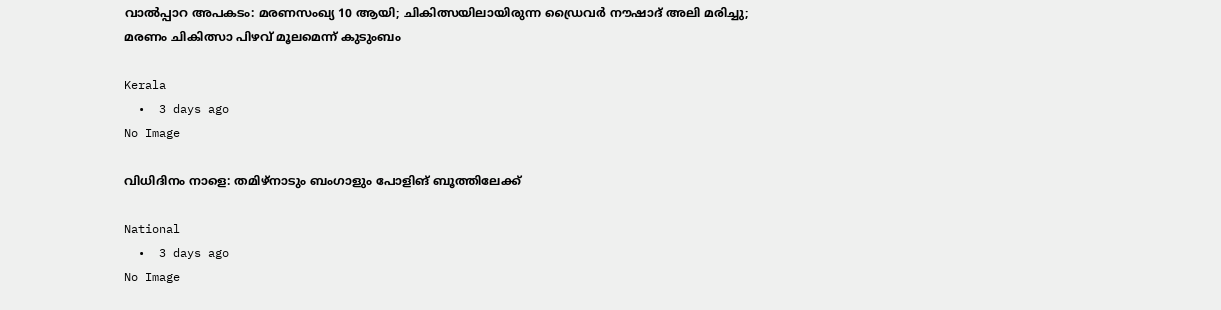വാൽപ്പാറ അപകടം: മരണസംഖ്യ 10 ആയി; ചികിത്സയിലായിരുന്ന ഡ്രൈവർ നൗഷാദ് അലി മരിച്ചു; മരണം ചികിത്സാ പിഴവ് മൂലമെന്ന് കുടുംബം

Kerala
  •  3 days ago
No Image

വിധിദിനം നാളെ: തമിഴ്നാടും ബംഗാളും പോളിങ് ബൂത്തിലേക്ക്

National
  •  3 days ago
No Image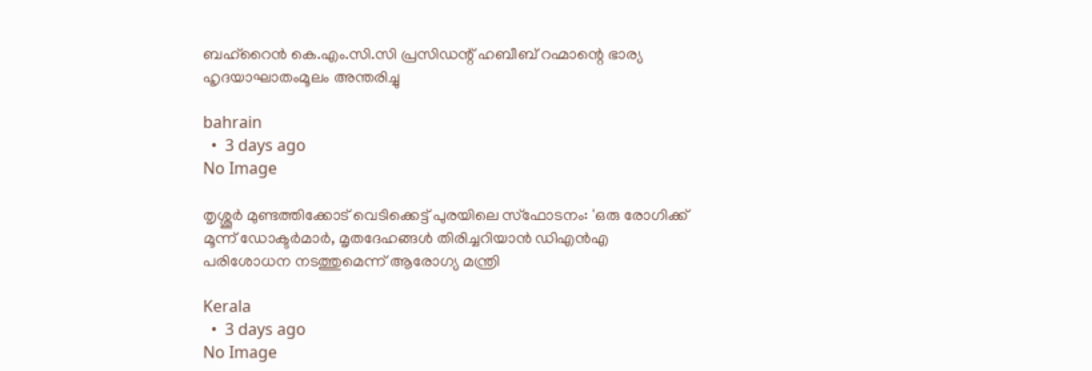ബഹ്‌റൈന്‍ കെ.എം.സി.സി പ്രസിഡന്റ് ഹബീബ് റഹ്മാന്റെ ഭാര്യ ഹൃദയാഘാതംമൂലം അന്തരിച്ചു

bahrain
  •  3 days ago
No Image

തൃശ്ശൂർ മുണ്ടത്തിക്കോട് വെടിക്കെട്ട് പുരയിലെ സ്ഫോടനം: 'ഒരു രോഗിക്ക് മൂന്ന് ഡോക്ടർമാർ, മൃതദേഹങ്ങൾ തിരിച്ചറിയാൻ ഡിഎൻഎ പരിശോധന നടത്തുമെന്ന് ആരോഗ്യ മന്ത്രി

Kerala
  •  3 days ago
No Image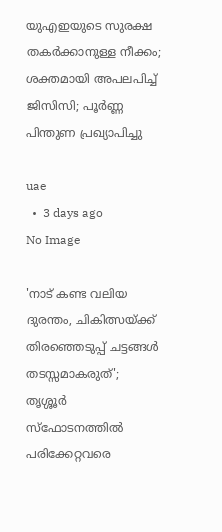യുഎഇയുടെ സുരക്ഷ തകർക്കാനുള്ള നീക്കം; ശക്തമായി അപലപിച്ച് ജിസിസി; പൂർണ്ണ പിന്തുണ പ്രഖ്യാപിച്ചു

uae
  •  3 days ago
No Image

'നാട് കണ്ട വലിയ ദുരന്തം, ചികിത്സയ്ക്ക് തിരഞ്ഞെടുപ്പ് ചട്ടങ്ങൾ തടസ്സമാകരുത്'; തൃശ്ശൂർ സ്ഫോടനത്തിൽ പരിക്കേറ്റവരെ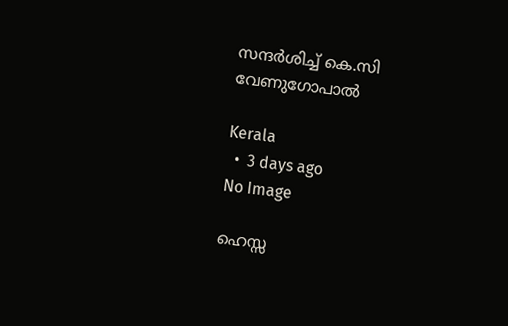സന്ദർശിച്ച് കെ.സി വേണുഗോപാൽ

Kerala
  •  3 days ago
No Image

ഹെസ്സ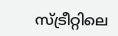സ്ട്രീറ്റിലെ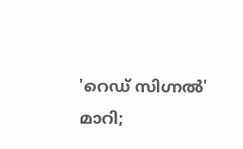'റെഡ് സിഗ്നൽ' മാറി;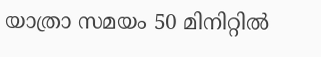യാത്രാ സമയം 50 മിനിറ്റിൽ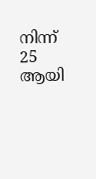നിന്ന് 25 ആയി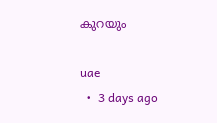കുറയും

uae
  •  3 days ago